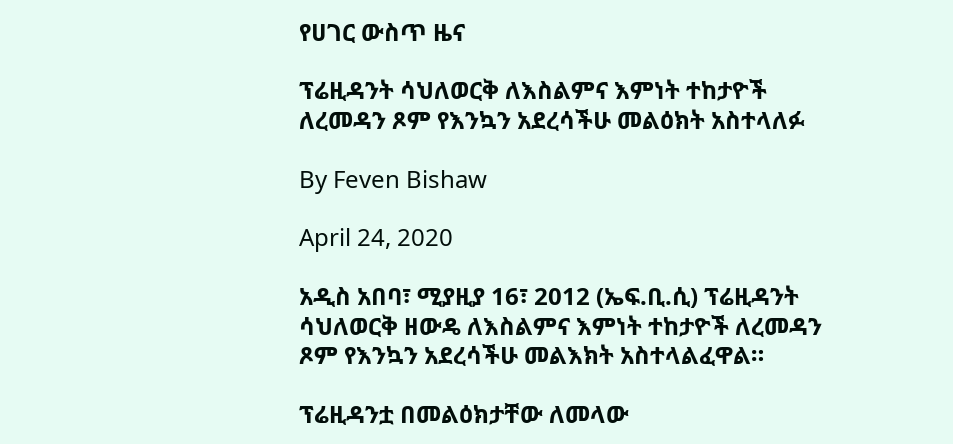የሀገር ውስጥ ዜና

ፕሬዚዳንት ሳህለወርቅ ለእስልምና እምነት ተከታዮች ለረመዳን ጾም የእንኳን አደረሳችሁ መልዕክት አስተላለፉ

By Feven Bishaw

April 24, 2020

አዲስ አበባ፣ ሚያዚያ 16፣ 2012 (ኤፍ.ቢ.ሲ) ፕሬዚዳንት ሳህለወርቅ ዘውዴ ለእስልምና እምነት ተከታዮች ለረመዳን ጾም የእንኳን አደረሳችሁ መልእክት አስተላልፈዋል።

ፕሬዚዳንቷ በመልዕክታቸው ለመላው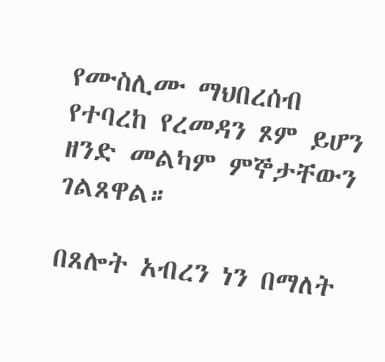የሙስሊሙ ማህበረሰብ የተባረከ የረመዳን ጾም ይሆን ዘንድ መልካም ምኞታቸውን ገልጸዋል።

በጸሎት አብረን ነን በማለት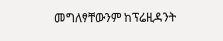መግለፃቸውንም ከፕሬዚዳንት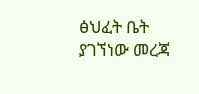ፅህፈት ቤት ያገኘነው መረጃ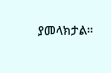ያመላክታል።